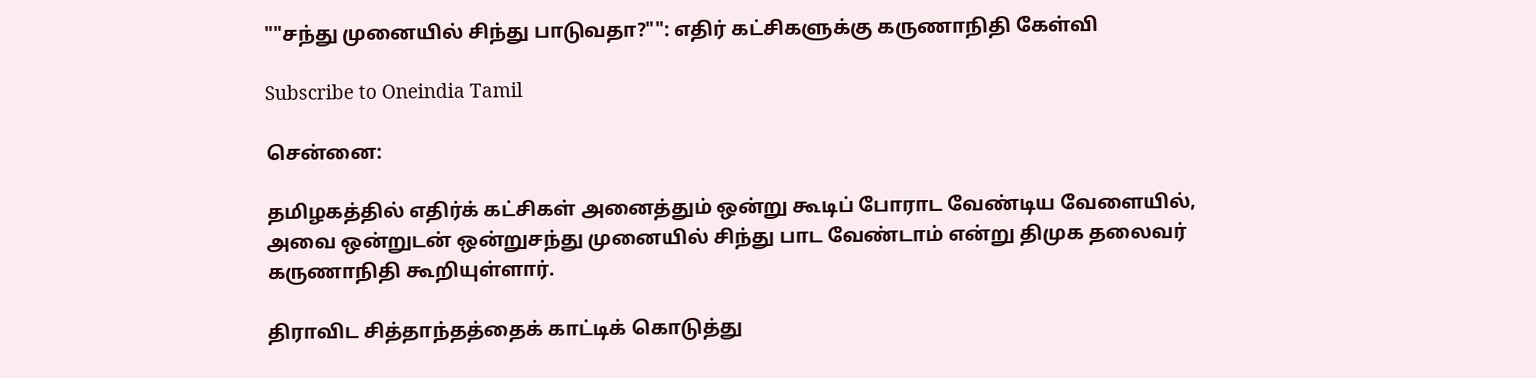""சந்து முனையில் சிந்து பாடுவதா?"": எதிர் கட்சிகளுக்கு கருணாநிதி கேள்வி

Subscribe to Oneindia Tamil

சென்னை:

தமிழகத்தில் எதிர்க் கட்சிகள் அனைத்தும் ஒன்று கூடிப் போராட வேண்டிய வேளையில், அவை ஒன்றுடன் ஒன்றுசந்து முனையில் சிந்து பாட வேண்டாம் என்று திமுக தலைவர் கருணாநிதி கூறியுள்ளார்.

திராவிட சித்தாந்தத்தைக் காட்டிக் கொடுத்து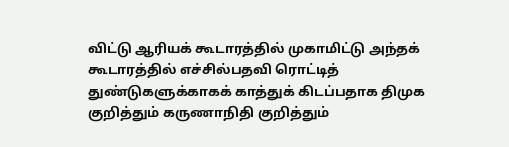விட்டு ஆரியக் கூடாரத்தில் முகாமிட்டு அந்தக் கூடாரத்தில் எச்சில்பதவி ரொட்டித் துண்டுகளுக்காகக் காத்துக் கிடப்பதாக திமுக குறித்தும் கருணாநிதி குறித்தும்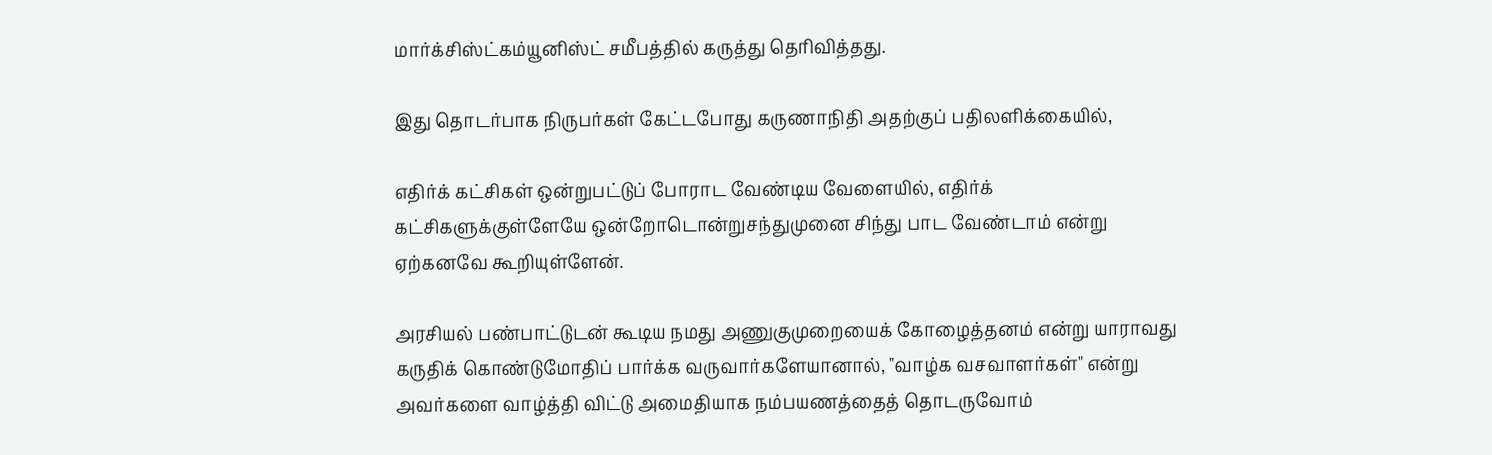மார்க்சிஸ்ட்கம்யூனிஸ்ட் சமீபத்தில் கருத்து தெரிவித்தது.

இது தொடர்பாக நிருபர்கள் கேட்டபோது கருணாநிதி அதற்குப் பதிலளிக்கையில்,

எதிர்க் கட்சிகள் ஒன்றுபட்டுப் போராட வேண்டிய வேளையில், எதிர்க் கட்சிகளுக்குள்ளேயே ஒன்றோடொன்றுசந்துமுனை சிந்து பாட வேண்டாம் என்று ஏற்கனவே கூறியுள்ளேன்.

அரசியல் பண்பாட்டுடன் கூடிய நமது அணுகுமுறையைக் கோழைத்தனம் என்று யாராவது கருதிக் கொண்டுமோதிப் பார்க்க வருவார்களேயானால், "வாழ்க வசவாளர்கள்" என்று அவர்களை வாழ்த்தி விட்டு அமைதியாக நம்பயணத்தைத் தொடருவோம்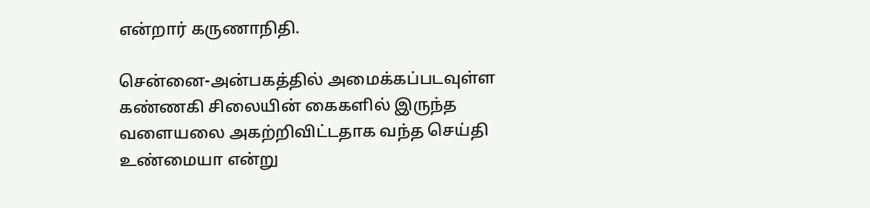என்றார் கருணாநிதி.

சென்னை-அன்பகத்தில் அமைக்கப்படவுள்ள கண்ணகி சிலையின் கைகளில் இருந்த வளையலை அகற்றிவிட்டதாக வந்த செய்தி உண்மையா என்று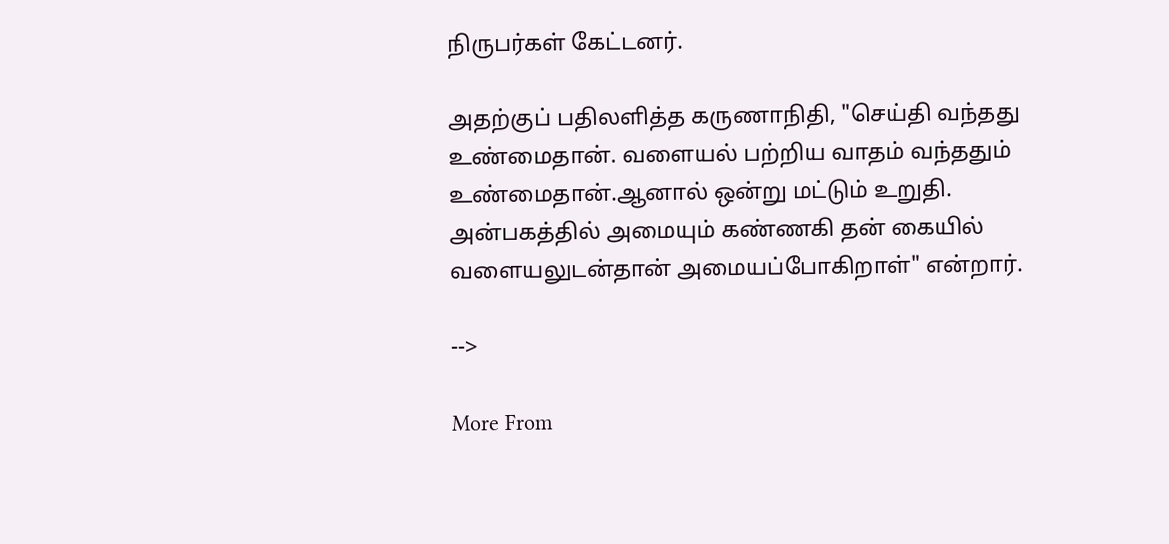நிருபர்கள் கேட்டனர்.

அதற்குப் பதிலளித்த கருணாநிதி, "செய்தி வந்தது உண்மைதான். வளையல் பற்றிய வாதம் வந்ததும் உண்மைதான்.ஆனால் ஒன்று மட்டும் உறுதி. அன்பகத்தில் அமையும் கண்ணகி தன் கையில் வளையலுடன்தான் அமையப்போகிறாள்" என்றார்.

-->

More From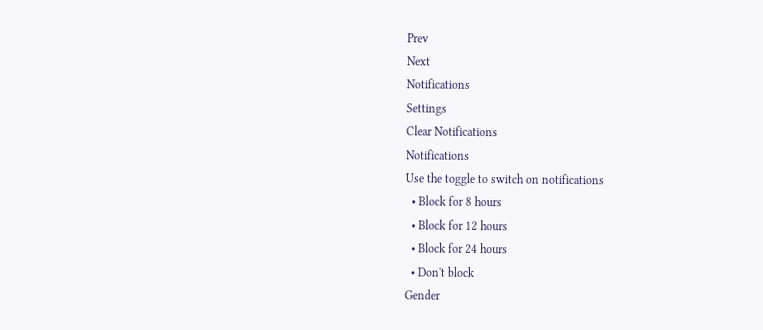Prev
Next
Notifications
Settings
Clear Notifications
Notifications
Use the toggle to switch on notifications
  • Block for 8 hours
  • Block for 12 hours
  • Block for 24 hours
  • Don't block
Gender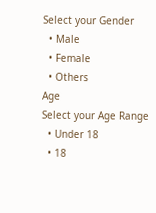Select your Gender
  • Male
  • Female
  • Others
Age
Select your Age Range
  • Under 18
  • 18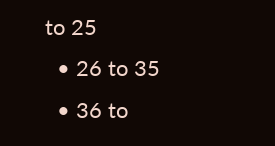to 25
  • 26 to 35
  • 36 to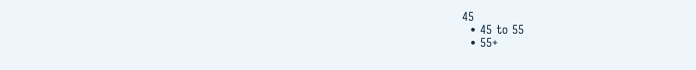45
  • 45 to 55
  • 55+